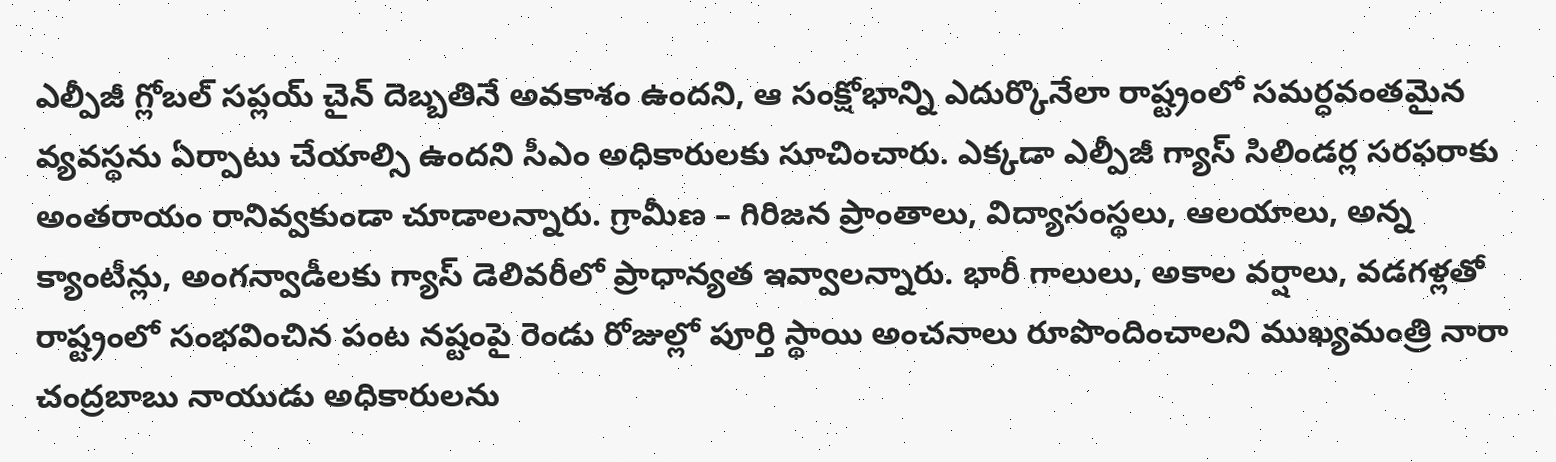ఎల్పీజీ గ్లోబల్ సప్లయ్ చైన్ దెబ్బతినే అవకాశం ఉందని, ఆ సంక్షోభాన్ని ఎదుర్కొనేలా రాష్ట్రంలో సమర్ధవంతమైన వ్యవస్థను ఏర్పాటు చేయాల్సి ఉందని సీఎం అధికారులకు సూచించారు. ఎక్కడా ఎల్పీజీ గ్యాస్ సిలిండర్ల సరఫరాకు అంతరాయం రానివ్వకుండా చూడాలన్నారు. గ్రామీణ – గిరిజన ప్రాంతాలు, విద్యాసంస్థలు, ఆలయాలు, అన్న క్యాంటీన్లు, అంగన్వాడీలకు గ్యాస్ డెలివరీలో ప్రాధాన్యత ఇవ్వాలన్నారు. భారీ గాలులు, అకాల వర్షాలు, వడగళ్లతో రాష్ట్రంలో సంభవించిన పంట నష్టంపై రెండు రోజుల్లో పూర్తి స్థాయి అంచనాలు రూపొందించాలని ముఖ్యమంత్రి నారా చంద్రబాబు నాయుడు అధికారులను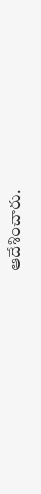ఆదేశించారు.